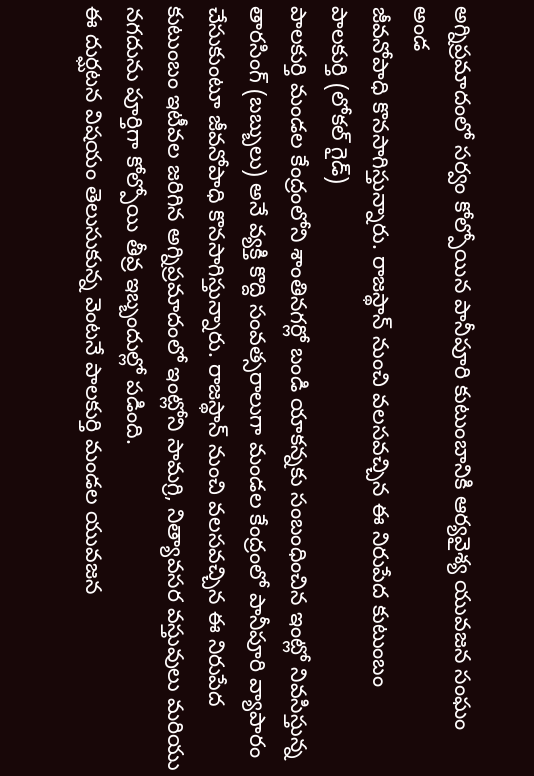అగ్నిప్రమాదంలో సర్వం కోల్పోయిన పానీపూరి కుటుంబానికి ఆర్యవైశ్య యువజన సంఘం అండ
జీవనోపాధి కొనసాగిస్తున్నారు. రాజస్థాన్ నుంచి వలసవచ్చిన ఈ నిరుపేద కుటుంబం
పాలకుర్తి (లోకల్ గైడ్)
పాలకుర్తి మండల కేంద్రంలోని శాంతినగర్లో బండి యాకన్నకు సంబంధించిన ఇంట్లో నివసిస్తున్న తారసింగ్ (బబ్బులు) అనే వ్యక్తి కొద్ది సంవత్సరాలుగా మండల కేంద్రంలో పానీపూరి వ్యాపారం చేసుకుంటూ జీవనోపాధి కొనసాగిస్తున్నారు. రాజస్థాన్ నుంచి వలసవచ్చిన ఈ నిరుపేద కుటుంబం ఇటీవల జరిగిన అగ్నిప్రమాదంలో ఇంట్లోని సామగ్రి, నిత్యావసర వస్తువులు మరియు నగదును పూర్తిగా కోల్పోయి తీవ్ర ఇబ్బందుల్లో పడింది.
ఈ దుర్ఘటన విషయం తెలుసుకున్న వెంటనే పాలకుర్తి మండల యువజన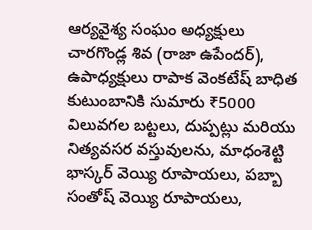ఆర్యవైశ్య సంఘం అధ్యక్షులు చారగొండ్ల శివ (రాజా ఉపేందర్), ఉపాధ్యక్షులు రాపాక వెంకటేష్ బాధిత కుటుంబానికి సుమారు ₹5000 విలువగల బట్టలు, దుప్పట్లు మరియు నిత్యవసర వస్తువులను, మాధంశెట్టి భాస్కర్ వెయ్యి రూపాయలు, పబ్బా సంతోష్ వెయ్యి రూపాయలు,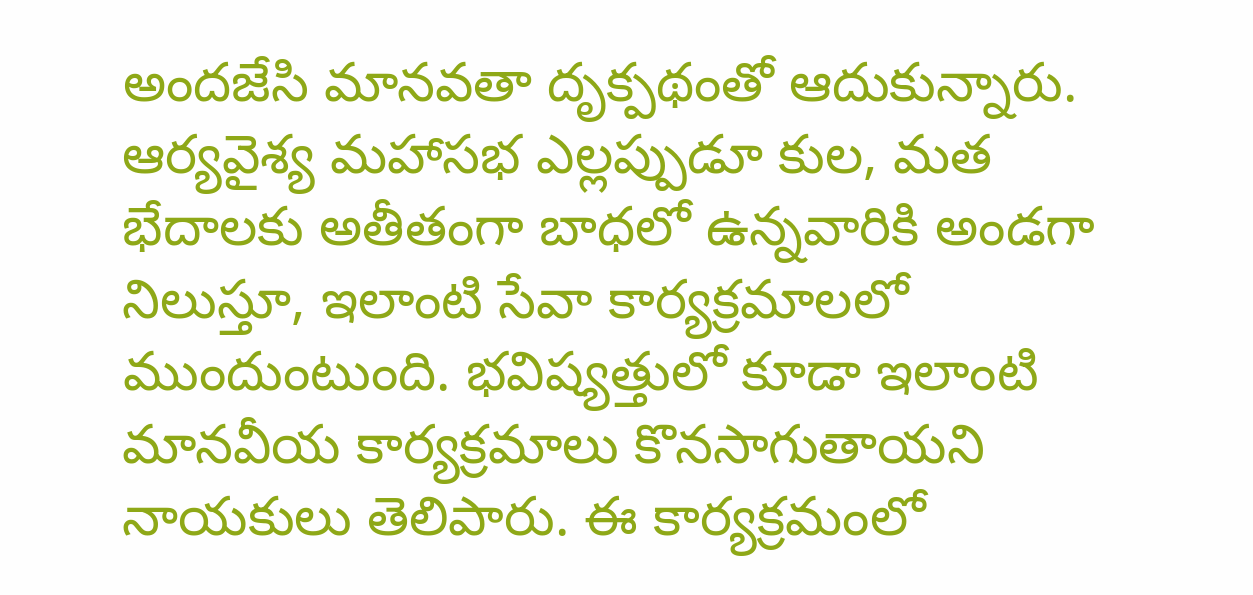అందజేసి మానవతా దృక్పథంతో ఆదుకున్నారు.
ఆర్యవైశ్య మహాసభ ఎల్లప్పుడూ కుల, మత భేదాలకు అతీతంగా బాధలో ఉన్నవారికి అండగా నిలుస్తూ, ఇలాంటి సేవా కార్యక్రమాలలో ముందుంటుంది. భవిష్యత్తులో కూడా ఇలాంటి మానవీయ కార్యక్రమాలు కొనసాగుతాయని నాయకులు తెలిపారు. ఈ కార్యక్రమంలో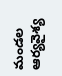మండల ఆర్యవైశ్య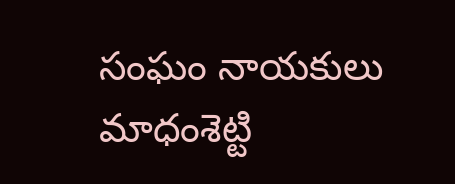సంఘం నాయకులు మాధంశెట్టి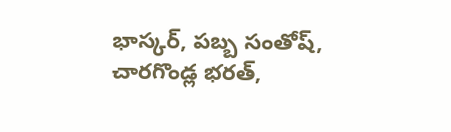భాస్కర్, పబ్బ సంతోష్, చారగొండ్ల భరత్,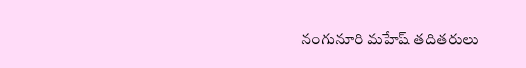నంగునూరి మహేష్ తదితరులు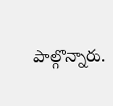పాల్గొన్నారు.